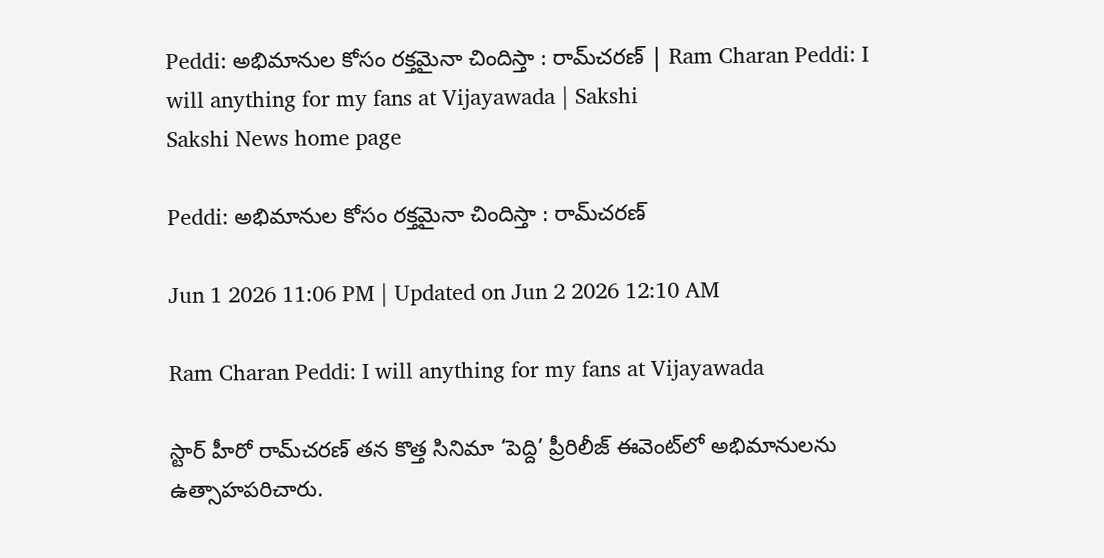Peddi: అభిమానుల కోసం రక్తమైనా చిందిస్తా : రామ్‌చరణ్‌ | Ram Charan Peddi: I will anything for my fans at Vijayawada | Sakshi
Sakshi News home page

Peddi: అభిమానుల కోసం రక్తమైనా చిందిస్తా : రామ్‌చరణ్‌

Jun 1 2026 11:06 PM | Updated on Jun 2 2026 12:10 AM

Ram Charan Peddi: I will anything for my fans at Vijayawada

స్టార్ హీరో రామ్‌చరణ్‌ తన కొత్త సినిమా ‘పెద్ది’ ప్రీరిలీజ్‌ ఈవెంట్‌లో అభిమానులను ఉత్సాహపరిచారు.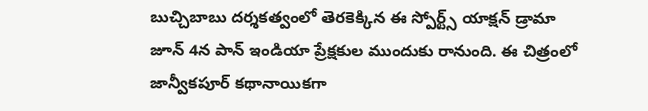బుచ్చిబాబు దర్శకత్వంలో తెరకెక్కిన ఈ స్పోర్ట్స్‌ యాక్షన్‌ డ్రామా జూన్‌ 4న పాన్‌ ఇండియా ప్రేక్షకుల ముందుకు రానుంది. ఈ చిత్రంలో జాన్వీకపూర్‌ కథానాయికగా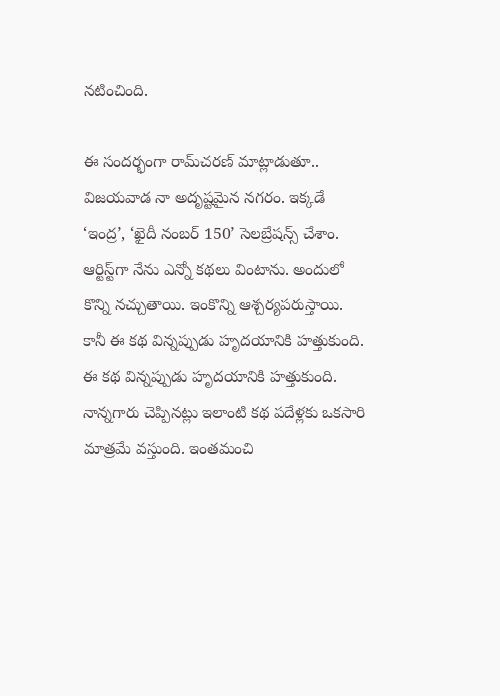నటించింది.

ఈ సందర్భంగా రామ్‌చరణ్‌ మాట్లాడుతూ.. విజయవాడ నా అదృష్టమైన నగరం. ఇక్కడే ‘ఇంద్ర’, ‘ఖైదీ నంబర్‌ 150’ సెలబ్రేషన్స్‌ చేశాం. ఆర్టిస్ట్‌గా నేను ఎన్నో కథలు వింటాను. అందులో కొన్ని నచ్చుతాయి. ఇంకొన్ని ఆశ్చర్యపరుస్తాయి. కానీ ఈ కథ విన్నప్పుడు హృదయానికి హత్తుకుంది. ఈ కథ విన్నప్పుడు హృదయానికి హత్తుకుంది. నాన్నగారు చెప్పినట్లు ఇలాంటి కథ పదేళ్లకు ఒకసారి మాత్రమే వస్తుంది. ఇంతమంచి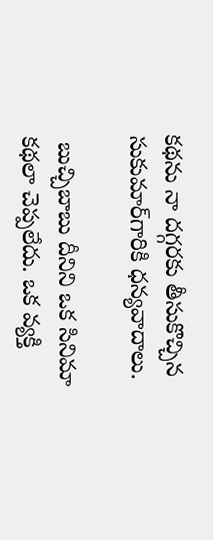కథను నా దగ్గరకు తీసుకొచ్చిన సుకుమార్‌గారికి ధన్యవాదాలు.

 బుచ్చిబాబు దీనిని ఒక సినిమా కథలా చెప్పలేదు. ఒక వ్యక్తి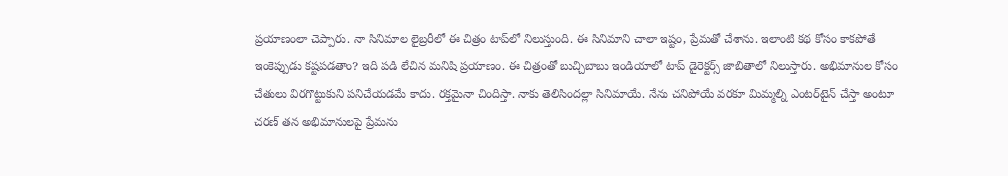ప్రయాణంలా చెప్పారు. నా సినిమాల లైబ్రరీలో ఈ చిత్రం టాప్‌లో నిలుస్తుంది. ఈ సినిమాని చాలా ఇష్టం, ప్రేమతో చేశాను. ఇలాంటి కథ కోసం కాకపోతే ఇంకెప్పుడు కష్టపడతాం? ఇది పడి లేచిన మనిషి ప్రయాణం. ఈ చిత్రంతో బుచ్చిబాబు ఇండియాలో టాప్‌ డైరెక్టర్స్‌ జాబితాలో నిలుస్తారు. అభిమానుల కోసం చేతులు విరగొట్టుకుని పనిచేయడమే కాదు. రక్తమైనా చిందిస్తా. నాకు తెలిసిందల్లా సినిమాయే. నేను చనిపోయే వరకూ మిమ్మల్ని ఎంటర్‌టైన్‌ చేస్తా అంటూ చరణ్‌ తన అభిమానులపై ప్రేమను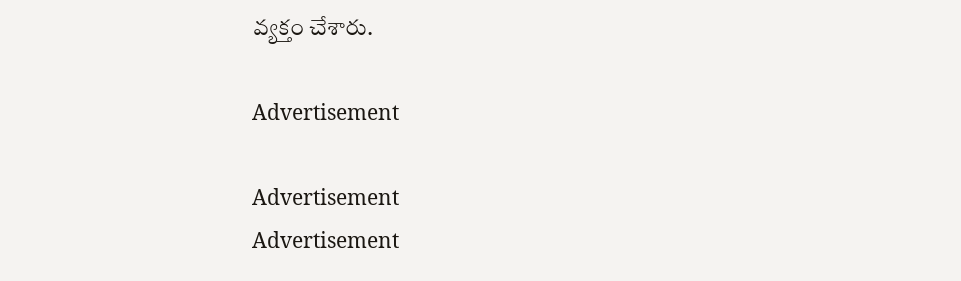వ్యక్తం చేశారు.

Advertisement

Advertisement
Advertisement